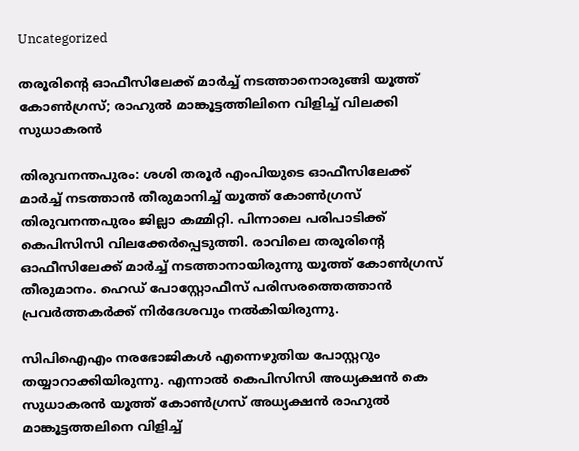Uncategorized

തരൂരിൻ്റെ ഓഫീസിലേക്ക് മാർച്ച് നടത്താനൊരുങ്ങി യൂത്ത് കോൺഗ്രസ്; രാഹുൽ മാങ്കൂട്ടത്തിലിനെ വിളിച്ച് വിലക്കി സുധാകരൻ

തിരുവനന്തപുരം: ശശി തരൂര്‍ എംപിയുടെ ഓഫീസിലേക്ക് മാര്‍ച്ച് നടത്താന്‍ തീരുമാനിച്ച് യൂത്ത് കോണ്‍ഗ്രസ് തിരുവനന്തപുരം ജില്ലാ കമ്മിറ്റി. പിന്നാലെ പരിപാടിക്ക് കെപിസിസി വിലക്കേര്‍പ്പെടുത്തി. രാവിലെ തരൂരിൻ്റെ ഓഫീസിലേക്ക് മാര്‍ച്ച് നടത്താനായിരുന്നു യൂത്ത് കോണ്‍ഗ്രസ് തീരുമാനം. ഹെഡ് പോസ്റ്റോഫീസ് പരിസരത്തെത്താന്‍ പ്രവര്‍ത്തകര്‍ക്ക് നിര്‍ദേശവും നല്‍കിയിരുന്നു.

സിപിഐഎം നരഭോജികള്‍ എന്നെഴുതിയ പോസ്റ്ററും തയ്യാറാക്കിയിരുന്നു. എന്നാല്‍ കെപിസിസി അധ്യക്ഷന്‍ കെ സുധാകരന്‍ യൂത്ത് കോണ്‍ഗ്രസ് അധ്യക്ഷന്‍ രാഹുല്‍ മാങ്കൂട്ടത്തലിനെ വിളിച്ച്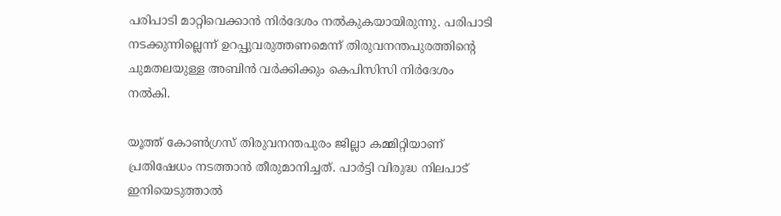പരിപാടി മാറ്റിവെക്കാന്‍ നിര്‍ദേശം നല്‍കുകയായിരുന്നു. പരിപാടി നടക്കുന്നില്ലെന്ന് ഉറപ്പുവരുത്തണമെന്ന് തിരുവനന്തപുരത്തിൻ്റെ ചുമതലയുള്ള അബിന്‍ വര്‍ക്കിക്കും കെപിസിസി നിര്‍ദേശം നല്‍കി.

യൂത്ത് കോണ്‍ഗ്രസ് തിരുവനന്തപുരം ജില്ലാ കമ്മിറ്റിയാണ് പ്രതിഷേധം നടത്താന്‍ തീരുമാനിച്ചത്. പാര്‍ട്ടി വിരുദ്ധ നിലപാട് ഇനിയെടുത്താല്‍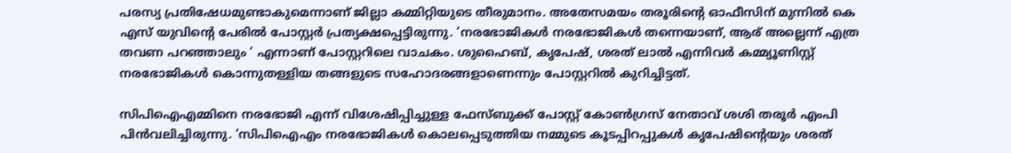പരസ്യ പ്രതിഷേധമുണ്ടാകുമെന്നാണ് ജില്ലാ കമ്മിറ്റിയുടെ തീരുമാനം. അതേസമയം തരൂരിന്റെ ഓഫീസിന് മുന്നില്‍ കെ എസ് യുവിന്റെ പേരില്‍ പോസ്റ്റര്‍ പ്രത്യക്ഷപ്പെട്ടിരുന്നു. ‘നരഭോജികള്‍ നരഭോജികള്‍ തന്നെയാണ്, ആര് അല്ലെന്ന് എത്ര തവണ പറഞ്ഞാലും ‘ എന്നാണ് പോസ്റ്ററിലെ വാചകം. ശുഹൈബ്, കൃപേഷ്, ശരത് ലാല്‍ എന്നിവര്‍ കമ്മ്യൂണിസ്റ്റ് നരഭോജികള്‍ കൊന്നുതള്ളിയ തങ്ങളുടെ സഹോദരങ്ങളാണെന്നും പോസ്റ്ററില്‍ കുറിച്ചിട്ടത്.

സിപിഐഎമ്മിനെ നരഭോജി എന്ന് വിശേഷിപ്പിച്ചുള്ള ഫേസ്ബുക്ക് പോസ്റ്റ് കോണ്‍ഗ്രസ് നേതാവ് ശശി തരൂര്‍ എംപി പിൻവലിച്ചിരുന്നു. ‘സിപിഐഎം നരഭോജികള്‍ കൊലപ്പെടുത്തിയ നമ്മുടെ കൂടപ്പിറപ്പുകള്‍ കൃപേഷിന്റെയും ശരത്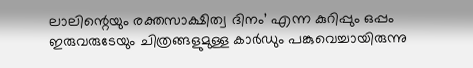ലാലിന്റെയും രക്തസാക്ഷിത്വ ദിനം’ എന്ന കുറിപ്പും ഒപ്പം ഇരുവരുടേയും ചിത്രങ്ങളുമുള്ള കാര്‍ഡും പങ്കുവെച്ചായിരുന്നു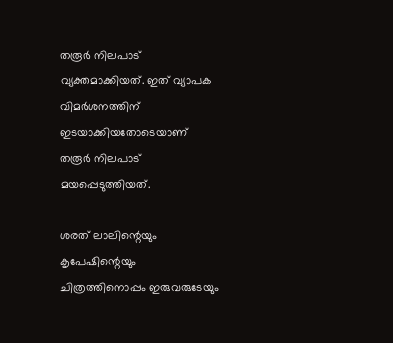തരൂര്‍ നിലപാട് വ്യക്തമാക്കിയത്. ഇത് വ്യാപക വിമര്‍ശനത്തിന് ഇടയാക്കിയതോടെയാണ് തരൂര്‍ നിലപാട് മയപ്പെടുത്തിയത്.

ശരത് ലാലിന്റെയും കൃപേഷിന്റെയും ചിത്രത്തിനൊപ്പം ഇരുവരുടേയും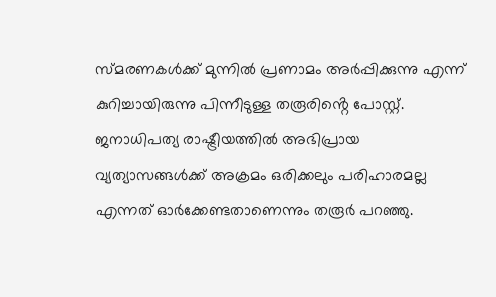സ്മരണകള്‍ക്ക് മുന്നില്‍ പ്രണാമം അര്‍പ്പിക്കുന്നു എന്ന് കുറിച്ചായിരുന്നു പിന്നീടുള്ള തരൂരിൻ്റെ പോസ്റ്റ്. ജനാധിപത്യ രാഷ്ട്രീയത്തില്‍ അഭിപ്രായ വ്യത്യാസങ്ങള്‍ക്ക് അക്രമം ഒരിക്കലും പരിഹാരമല്ല എന്നത് ഓര്‍ക്കേണ്ടതാണെന്നും തരൂര്‍ പറഞ്ഞു.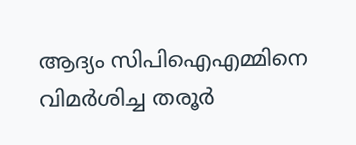ആദ്യം സിപിഐഎമ്മിനെ വിമര്‍ശിച്ച തരൂര്‍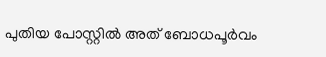പുതിയ പോസ്റ്റില്‍ അത് ബോധപൂര്‍വം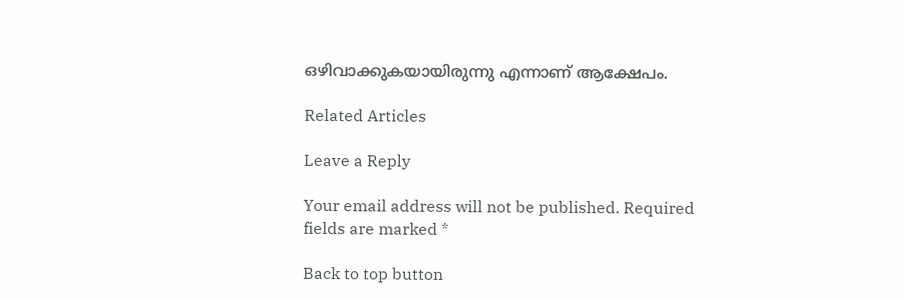ഒഴിവാക്കുകയായിരുന്നു എന്നാണ് ആക്ഷേപം.

Related Articles

Leave a Reply

Your email address will not be published. Required fields are marked *

Back to top button